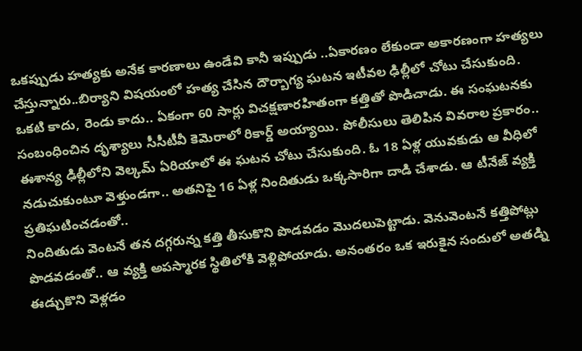ఒకప్పుడు హత్యకు అనేక కారణాలు ఉండేవి కానీ ఇప్పుడు ..ఏకారణం లేకుండా అకారణంగా హత్యలు చేస్తున్నారు..బిర్యాని విషయంలో హత్య చేసిన దౌర్బాగ్య ఘటన ఇటీవల ఢిల్లీలో చోటు చేసుకుంది. ఒకటి కాదు, రెండు కాదు.. ఏకంగా 60 సార్లు విచక్షణారహితంగా కత్తితో పొడిచాడు. ఈ సంఘటనకు సంబంధించిన దృశ్యాలు సీసీటీవీ కెమెరాలో రికార్డ్ అయ్యాయి. పోలీసులు తెలిపిన వివరాల ప్రకారం.. ఈశాన్య ఢిల్లీలోని వెల్కమ్ ఏరియాలో ఈ ఘటన చోటు చేసుకుంది. ఓ 18 ఏళ్ల యువకుడు ఆ వీధిలో నడుచుకుంటూ వెళ్తుండగా.. అతనిపై 16 ఏళ్ల నిందితుడు ఒక్కసారిగా దాడి చేశాడు. ఆ టీనేజ్ వ్యక్తి ప్రతిఘటించడంతో..
నిందితుడు వెంటనే తన దగ్గరున్న కత్తి తీసుకొని పొడవడం మొదలుపెట్టాడు. వెనువెంటనే కత్తిపోట్లు పొడవడంతో.. ఆ వ్యక్తి అపస్మారక స్థితిలోకి వెళ్లిపోయాడు. అనంతరం ఒక ఇరుకైన సందులో అతడ్ని ఈడ్చుకొని వెళ్లడం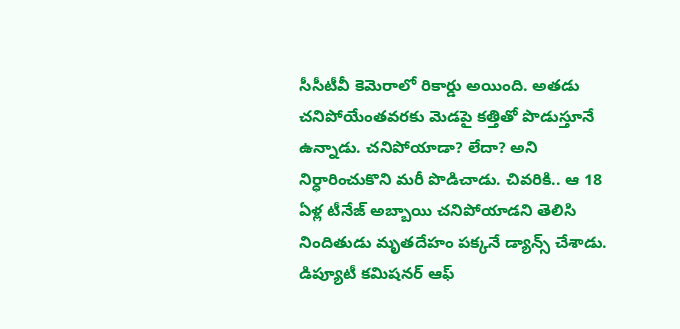సీసీటీవీ కెమెరాలో రికార్డు అయింది. అతడు చనిపోయేంతవరకు మెడపై కత్తితో పొడుస్తూనే ఉన్నాడు. చనిపోయాడా? లేదా? అని నిర్ధారించుకొని మరీ పొడిచాడు. చివరికి.. ఆ 18 ఏళ్ల టీనేజ్ అబ్బాయి చనిపోయాడని తెలిసి నిందితుడు మృతదేహం పక్కనే డ్యాన్స్ చేశాడు. డిప్యూటీ కమిషనర్ ఆఫ్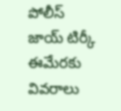పోలీస్ జాయ్ టిర్కీ ఈమేరకు వివరాలు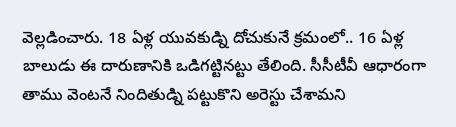వెల్లడించారు. 18 ఏళ్ల యువకుడ్ని దోచుకునే క్రమంలో.. 16 ఏళ్ల బాలుడు ఈ దారుణానికి ఒడిగట్టినట్టు తేలింది. సీసీటీవీ ఆధారంగా తాము వెంటనే నిందితుడ్ని పట్టుకొని అరెస్టు చేశామని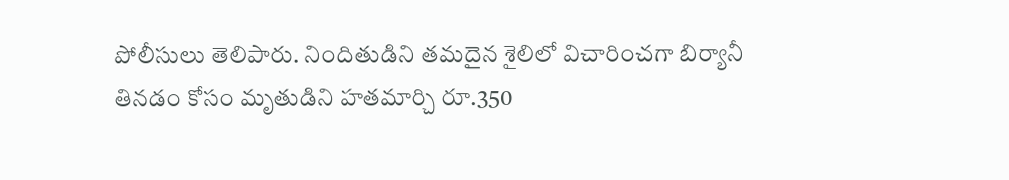పోలీసులు తెలిపారు. నిందితుడిని తమదైన శైలిలో విచారించగా బిర్యానీ తినడం కోసం మృతుడిని హతమార్చి రూ.350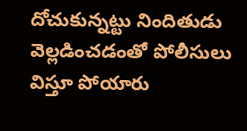దోచుకున్నట్టు నిందితుడు వెల్లడించడంతో పోలీసులు విస్తూ పోయారు